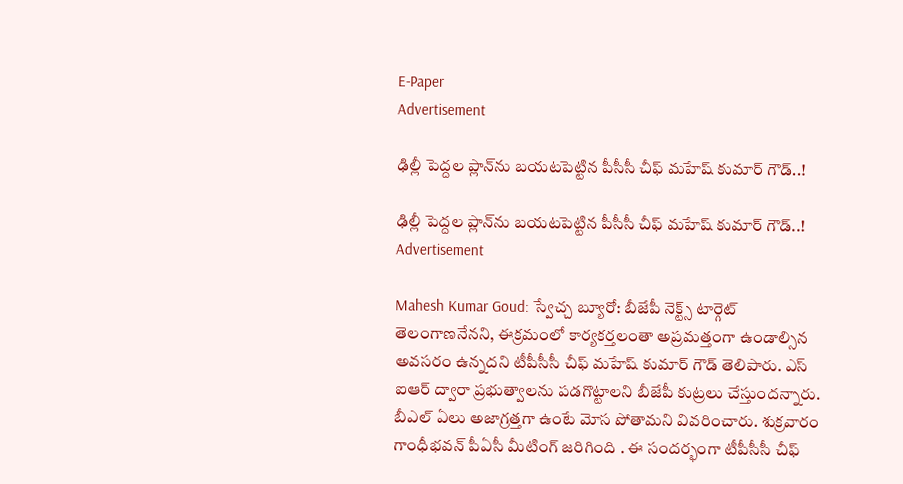E-Paper
Advertisement

ఢిల్లీ పెద్దల ప్లాన్‌ను బయటపెట్టిన పీసీసీ చీఫ్ మహేష్ కుమార్ గౌడ్..!

ఢిల్లీ పెద్దల ప్లాన్‌ను బయటపెట్టిన పీసీసీ చీఫ్ మహేష్ కుమార్ గౌడ్..!
Advertisement

Mahesh Kumar Goud: స్వేచ్చ బ్యూరో: బీజేపీ నెక్ట్స్ టార్గెట్ తెలంగాణనేనని, ఈక్రమంలో కార్యకర్తలంతా అప్రమత్తంగా ఉండాల్సిన అవసరం ఉన్నదని టీపీసీసీ చీఫ్ మహేష్ కుమార్ గౌడ్ తెలిపారు. ఎస్ ఐఆర్ ద్వారా ప్రభుత్వాలను పడగొట్టాలని బీజేపీ కుట్రలు చేస్తుందన్నారు. బీఎల్ ఏలు అజాగ్రత్తగా ఉంటే మోస పోతామని వివరించారు. శుక్రవారం గాంధీభవన్ పీఏసీ మీటింగ్ జరిగింది . ఈ సందర్భంగా టీపీసీసీ చీఫ్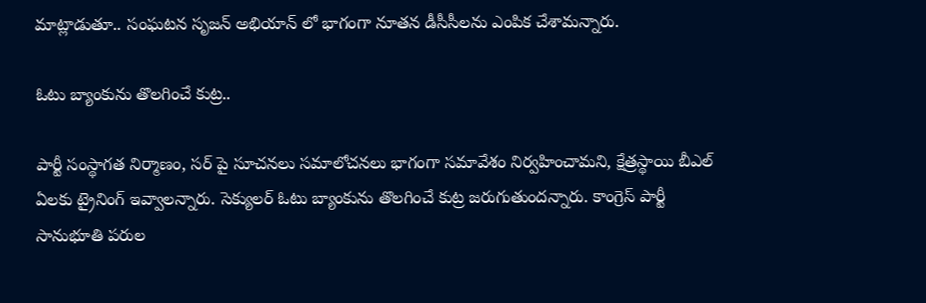మాట్లాడుతూ.. సంఘటన సృజన్ అభియాన్ లో భాగంగా నూతన డీసీసీలను ఎంపిక చేశామన్నారు.

ఓటు బ్యాంకును తొలగించే కుట్ర..

పార్టీ సంస్థాగత నిర్మాణం, సర్ పై సూచనలు సమాలోచనలు భాగంగా సమావేశం నిర్వహించామని, క్షేత్రస్థాయి బీఎల్ ఏలకు ట్రైనింగ్ ఇవ్వాలన్నారు. సెక్యులర్ ఓటు బ్యాంకును తొలగించే కుట్ర జరుగుతుందన్నారు. కాంగ్రెస్ పార్టీ సానుభూతి పరుల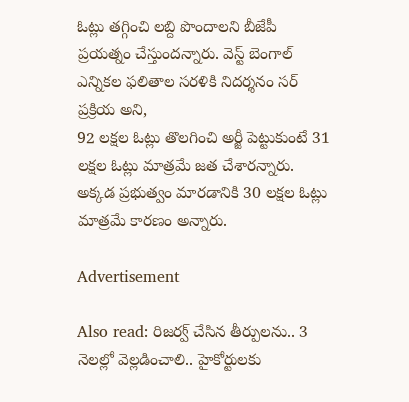ఓట్లు తగ్గించి లబ్ది పొందాలని బీజేపీ ప్రయత్నం చేస్తుందన్నారు. వెస్ట్ బెంగాల్ ఎన్నికల ఫలితాల సరళికి నిదర్శనం సర్ ప్రక్రియ అని,
92 లక్షల ఓట్లు తొలగించి అర్జీ పెట్టుకుంటే 31 లక్షల ఓట్లు మాత్రమే జత చేశారన్నారు. అక్కడ ప్రభుత్వం మారడానికి 30 లక్షల ఓట్లు మాత్రమే కారణం అన్నారు.

Advertisement

Also read: రిజర్వ్ చేసిన తీర్పులను.. 3 నెలల్లో వెల్లడించాలి.. హైకోర్టులకు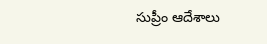సుప్రీం ఆదేశాలు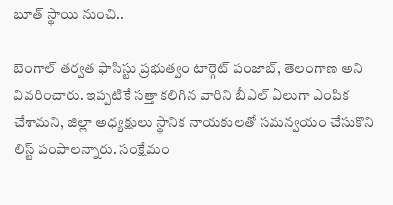బూత్ స్థాయి నుంచి..

బెంగాల్ తర్వత ఫాసిస్టు ప్రభుత్వం టార్గెట్ పంజాబ్, తెలంగాణ అని వివరించారు. ఇప్పటికే సత్తా కలిగిన వారిని బీఎల్ ఏలుగా ఎంపిక చేశామని, జిల్లా అధ్యక్షులు స్థానిక నాయకులతో సమన్వయం చేసుకొని లిస్ట్ పంపాలన్నారు. సంక్షేమం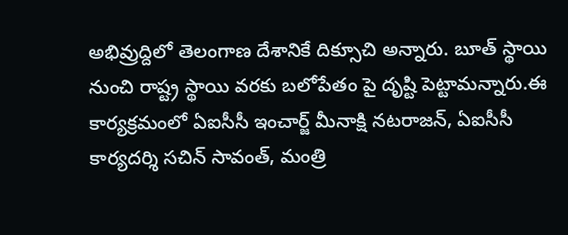అభివ్రుద్దిలో తెలంగాణ దేశానికే దిక్సూచి అన్నారు. బూత్ స్థాయి నుంచి రాష్ట్ర స్థాయి వరకు బలోపేతం పై దృష్టి పెట్టామన్నారు.ఈ కార్యక్రమంలో ఏఐసీసీ ఇంచార్జ్ మీనాక్షి నటరాజన్, ఏఐసీసీ కార్యదర్శి సచిన్ సావంత్, మంత్రి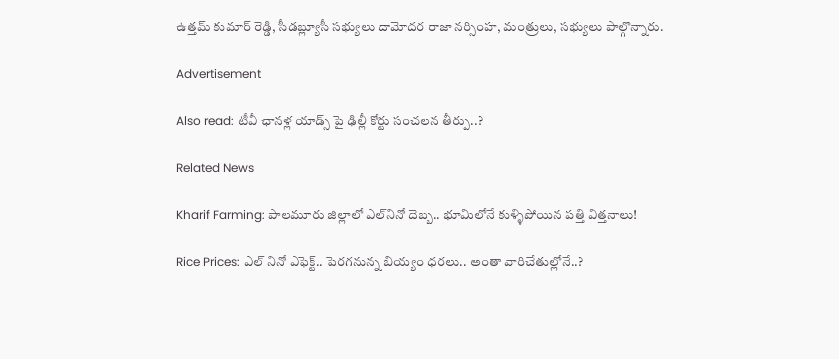ఉత్తమ్ కుమార్ రెడ్డి, సీడబ్ల్యూసీ సభ్యులు దామోదర రాజా నర్సింహ, మంత్రులు, సభ్యులు పాల్గొన్నారు.

Advertisement

Also read: టీవీ ఛానళ్ల యాడ్స్ పై ఢిల్లీ కోర్టు సంచలన తీర్పు..?

Related News

Kharif Farming: పాలమూరు జిల్లాలో ఎల్‌నినో దెబ్బ.. భూమిలోనే కుళ్ళిపోయిన పత్తి విత్తనాలు!

Rice Prices: ఎల్ నినో ఎఫెక్ట్.. పెరగనున్న బియ్యం ధరలు.. అంతా వారిచేతుల్లోనే..?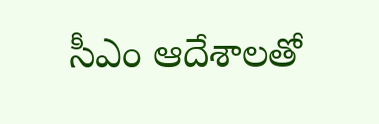సీఎం ఆదేశాలతో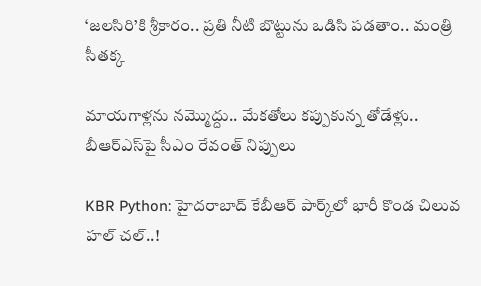‘జలసిరి’కి శ్రీకారం.. ప్రతి నీటి బొట్టును ఒడిసి పడతాం.. మంత్రి సీతక్క

మాయగాళ్లను నమ్మొద్దు.. మేకతోలు కప్పుకున్న తోడేళ్లు.. బీఆర్‌ఎస్‌పై సీఎం రేవంత్ నిప్పులు

KBR Python: హైదరాబాద్ కేబీఆర్ పార్క్‌లో భారీ కొండ చిలువ హల్ చల్..!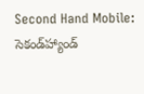Second Hand Mobile: సెకండ్‌హ్యాండ్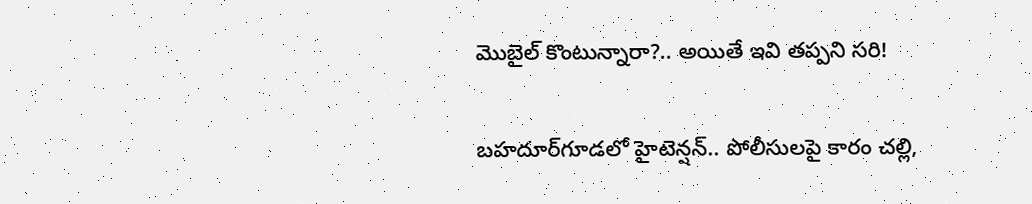మొబైల్ కొంటున్నారా?.. అయితే ఇవి తప్పని సరి!

బహదూర్‌గూడలో హైటెన్షన్.. పోలీసులపై కారం చల్లి,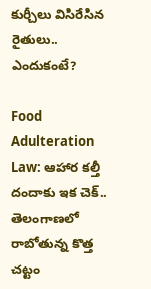కుర్చీలు విసిరేసిన రైతులు.. ఎందుకంటే?

Food Adulteration Law: ఆహార కల్తీ దందాకు ఇక చెక్.. తెలంగాణలో రాబోతున్న కొత్త చట్టం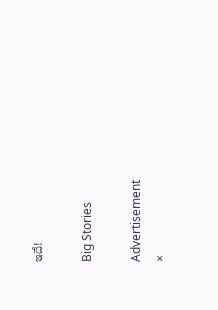ఇదే!

Big Stories

Advertisement
×